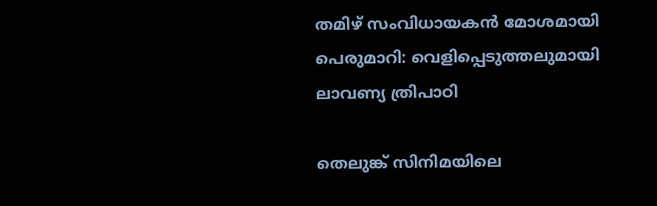തമിഴ് സംവിധായകന്‍ മോശമായി പെരുമാറി: വെളിപ്പെടുത്തലുമായി ലാവണ്യ ത്രിപാഠി

തെലുങ്ക് സിനിമയിലെ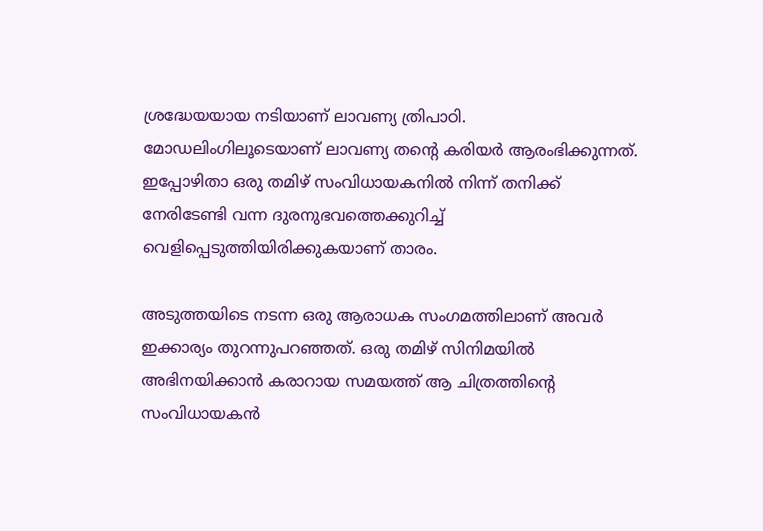ശ്രദ്ധേയയായ നടിയാണ് ലാവണ്യ ത്രിപാഠി. മോഡലിംഗിലൂടെയാണ് ലാവണ്യ തന്‍റെ കരിയര്‍ ആരംഭിക്കുന്നത്. ഇപ്പോഴിതാ ഒരു തമിഴ് സംവിധായകനില്‍ നിന്ന് തനിക്ക് നേരിടേണ്ടി വന്ന ദുരനുഭവത്തെക്കുറിച്ച് വെളിപ്പെടുത്തിയിരിക്കുകയാണ് താരം.

അടുത്തയിടെ നടന്ന ഒരു ആരാധക സംഗമത്തിലാണ് അവര്‍ ഇക്കാര്യം തുറന്നുപറഞ്ഞത്. ഒരു തമിഴ് സിനിമയില്‍ അഭിനയിക്കാന്‍ കരാറായ സമയത്ത് ആ ചിത്രത്തിന്‍റെ സംവിധായകന്‍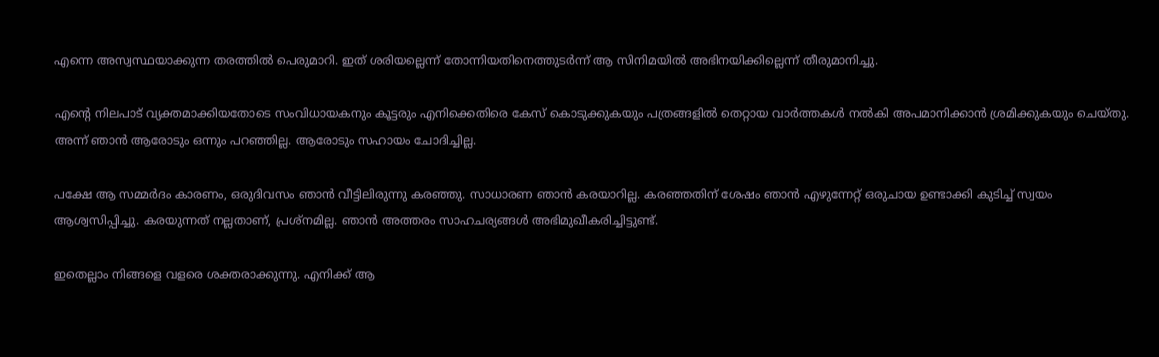എന്നെ അസ്വസ്ഥയാക്കുന്ന തരത്തില്‍ പെരുമാറി. ഇത് ശരിയല്ലെന്ന് തോന്നിയതിനെത്തുടര്‍ന്ന് ആ സിനിമയില്‍ അഭിനയിക്കില്ലെന്ന് തീരുമാനിച്ചു.

എന്‍റെ നിലപാട് വ്യക്തമാക്കിയതോടെ സംവിധായകനും കൂട്ടരും എനിക്കെതിരെ കേസ് കൊടുക്കുകയും പത്രങ്ങളില്‍ തെറ്റായ വാര്‍ത്തകള്‍ നല്‍കി അപമാനിക്കാന്‍ ശ്രമിക്കുകയും ചെയ്തു. അന്ന് ഞാന്‍ ആരോടും ഒന്നും പറഞ്ഞില്ല. ആരോടും സഹായം ചോദിച്ചില്ല.

പക്ഷേ ആ സമ്മര്‍ദം കാരണം, ഒരുദിവസം ഞാന്‍ വീട്ടിലിരുന്നു കരഞ്ഞു. സാധാരണ ഞാന്‍ കരയാറില്ല. കരഞ്ഞതിന് ശേഷം ഞാന്‍ എഴുന്നേറ്റ് ഒരുചായ ഉണ്ടാക്കി കുടിച്ച് സ്വയം ആശ്വസിപ്പിച്ചു. കരയുന്നത് നല്ലതാണ്, പ്രശ്‌നമില്ല. ഞാന്‍ അത്തരം സാഹചര്യങ്ങള്‍ അഭിമുഖീകരിച്ചിട്ടുണ്ട്.

ഇതെല്ലാം നിങ്ങളെ വളരെ ശക്തരാക്കുന്നു. എനിക്ക് ആ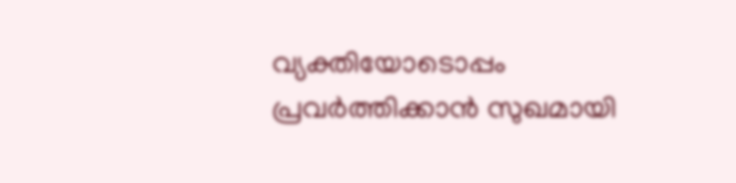വ്യക്തിയോടൊപ്പം പ്രവര്‍ത്തിക്കാന്‍ സുഖമായി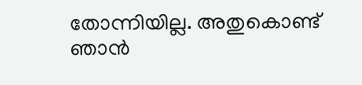തോന്നിയില്ല. അതുകൊണ്ട് ഞാന്‍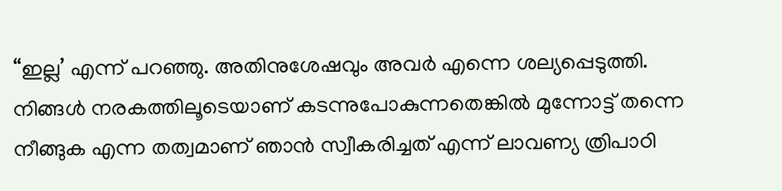“ഇല്ല’ എന്ന് പറഞ്ഞു. അതിനുശേഷവും അവര്‍ എന്നെ ശല്യപ്പെടുത്തി. നിങ്ങള്‍ നരകത്തിലൂടെയാണ് കടന്നുപോകുന്നതെങ്കില്‍ മുന്നോട്ട് തന്നെ നീങ്ങുക എന്ന തത്വമാണ് ഞാന്‍ സ്വീകരിച്ചത് എന്ന് ലാവണ്യ ത്രിപാഠി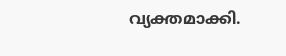വ്യക്തമാക്കി.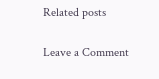Related posts

Leave a Comment